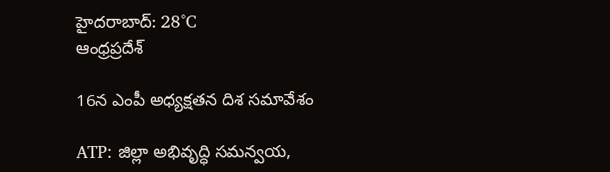హైదరాబాద్: 28°C
ఆంధ్రప్రదేశ్

16న ఎంపీ అధ్యక్షతన దిశ సమావేశం

ATP: జిల్లా అభివృద్ధి సమన్వయ,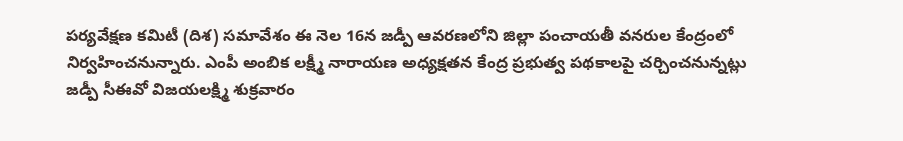పర్యవేక్షణ కమిటీ (దిశ) సమావేశం ఈ నెల 16న జడ్పీ ఆవరణలోని జిల్లా పంచాయతీ వనరుల కేంద్రంలో నిర్వహించనున్నారు. ఎంపీ అంబిక లక్ష్మీ నారాయణ అధ్యక్షతన కేంద్ర ప్రభుత్వ పథకాలపై చర్చించనున్నట్లు జడ్పీ సీఈవో విజయలక్ష్మి శుక్రవారం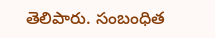తెలిపారు. సంబంధిత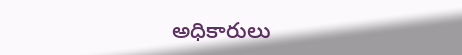అధికారులు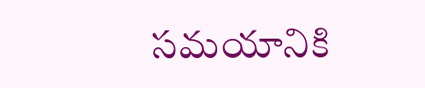సమయానికి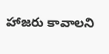హాజరు కావాలని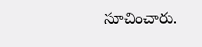సూచించారు.